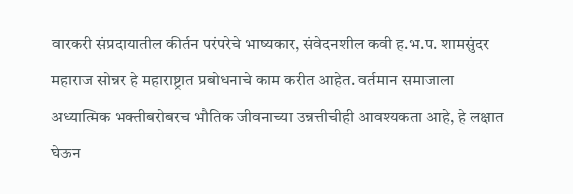वारकरी संप्रदायातील कीर्तन परंपरेचे भाष्यकार, संवेदनशील कवी ह.भ.प. शामसुंदर महाराज सोन्नर हे महाराष्ट्रात प्रबोधनाचे काम करीत आहेत. वर्तमान समाजाला अध्यात्मिक भक्तीबरोबरच भौतिक जीवनाच्या उन्नत्तीचीही आवश्यकता आहे, हे लक्षात घेऊन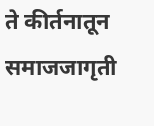ते कीर्तनातून समाजजागृती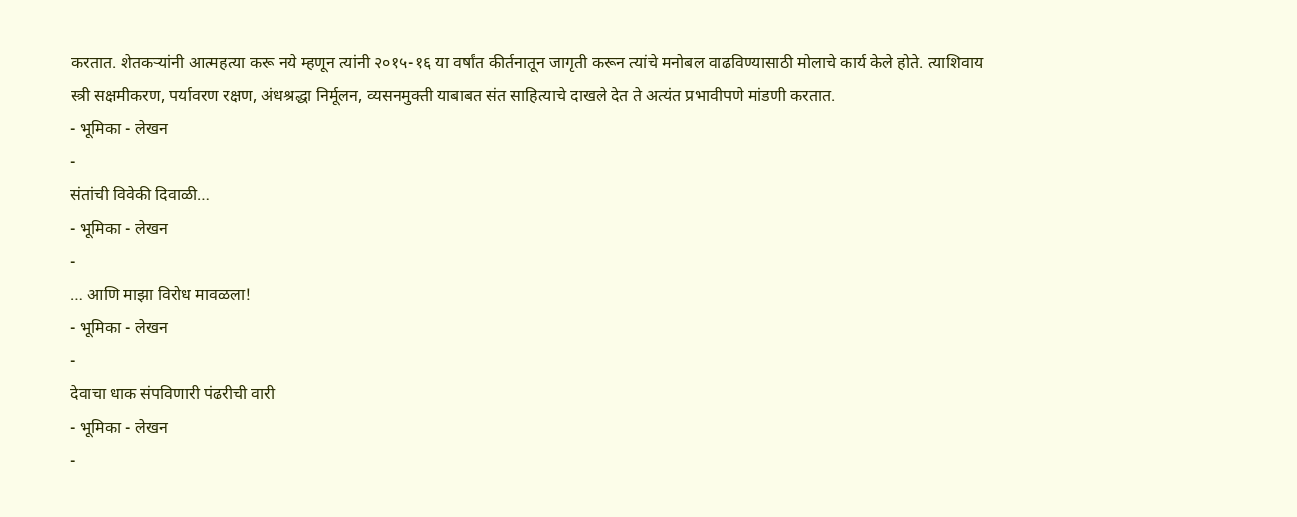करतात. शेतकऱ्यांनी आत्महत्या करू नये म्हणून त्यांनी २०१५-१६ या वर्षांत कीर्तनातून जागृती करून त्यांचे मनोबल वाढविण्यासाठी मोलाचे कार्य केले होते. त्याशिवाय स्त्री सक्षमीकरण, पर्यावरण रक्षण, अंधश्रद्धा निर्मूलन, व्यसनमुक्ती याबाबत संत साहित्याचे दाखले देत ते अत्यंत प्रभावीपणे मांडणी करतात.
- भूमिका - लेखन
-
संतांची विवेकी दिवाळी…
- भूमिका - लेखन
-
… आणि माझा विरोध मावळला!
- भूमिका - लेखन
-
देवाचा धाक संपविणारी पंढरीची वारी
- भूमिका - लेखन
-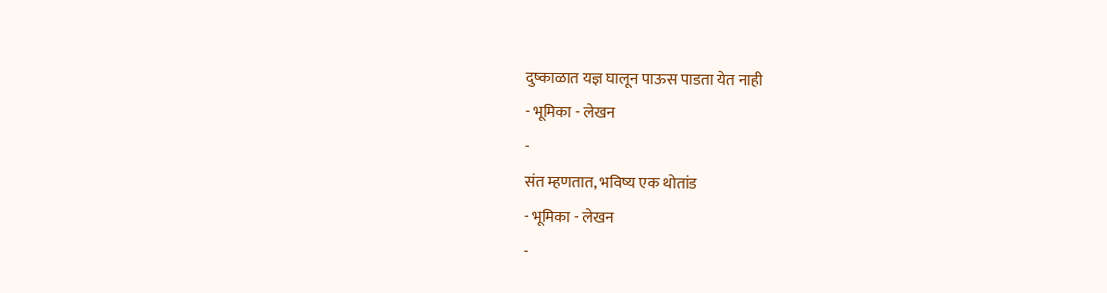दुष्काळात यज्ञ घालून पाऊस पाडता येत नाही
- भूमिका - लेखन
-
संत म्हणतात, भविष्य एक थोतांड
- भूमिका - लेखन
-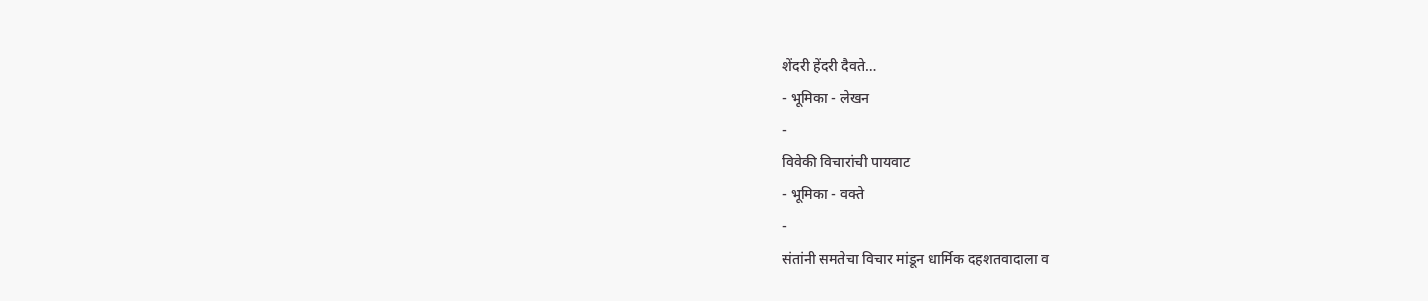शेंदरी हेंदरी दैवते…
- भूमिका - लेखन
-
विवेकी विचारांची पायवाट
- भूमिका - वक्ते
-
संतांनी समतेचा विचार मांडून धार्मिक दहशतवादाला व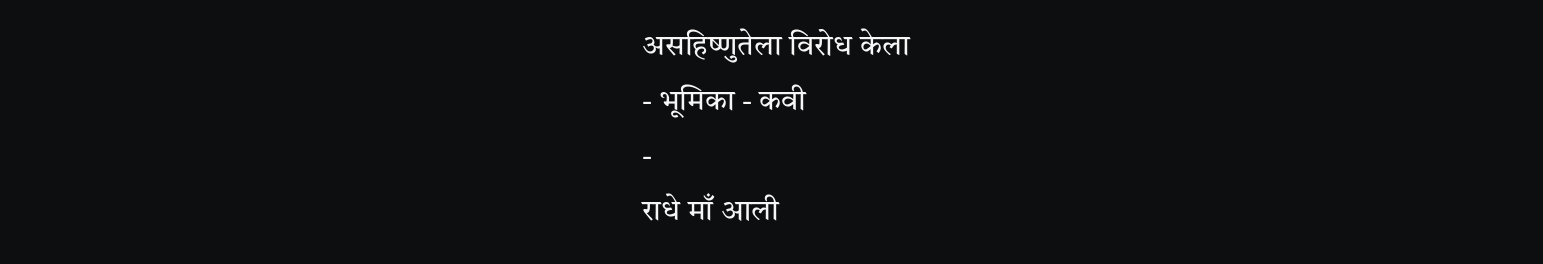असहिष्णुतेला विरोध केला
- भूमिका - कवी
-
राधे माँ आली